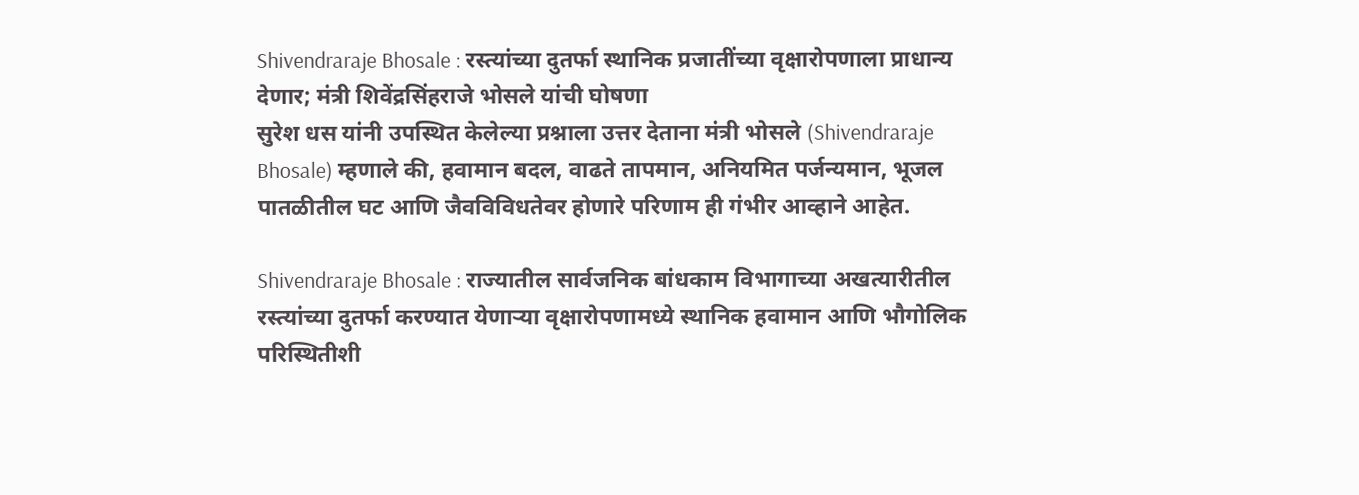Shivendraraje Bhosale : रस्त्यांच्या दुतर्फा स्थानिक प्रजातींच्या वृक्षारोपणाला प्राधान्य देणार; मंत्री शिवेंद्रसिंहराजे भोसले यांची घोषणा
सुरेश धस यांनी उपस्थित केलेल्या प्रश्नाला उत्तर देताना मंत्री भोसले (Shivendraraje Bhosale) म्हणाले की, हवामान बदल, वाढते तापमान, अनियमित पर्जन्यमान, भूजल पातळीतील घट आणि जैवविविधतेवर होणारे परिणाम ही गंभीर आव्हाने आहेत.

Shivendraraje Bhosale : राज्यातील सार्वजनिक बांधकाम विभागाच्या अखत्यारीतील रस्त्यांच्या दुतर्फा करण्यात येणाऱ्या वृक्षारोपणामध्ये स्थानिक हवामान आणि भौगोलिक परिस्थितीशी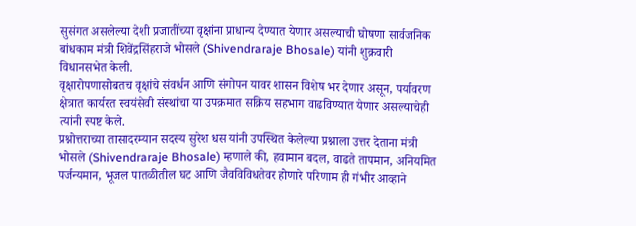सुसंगत असलेल्या देशी प्रजातींच्या वृक्षांना प्राधान्य देण्यात येणार असल्याची घोषणा सार्वजनिक बांधकाम मंत्री शिवेंद्रसिंहराजे भोसले (Shivendraraje Bhosale) यांनी शुक्रवारी विधानसभेत केली.
वृक्षारोपणासोबतच वृक्षांचे संवर्धन आणि संगोपन यावर शासन विशेष भर देणार असून, पर्यावरण क्षेत्रात कार्यरत स्वयंसेवी संस्थांचा या उपक्रमात सक्रिय सहभाग वाढविण्यात येणार असल्याचेही त्यांनी स्पष्ट केले.
प्रश्नोत्तराच्या तासादरम्यान सदस्य सुरेश धस यांनी उपस्थित केलेल्या प्रश्नाला उत्तर देताना मंत्री भोसले (Shivendraraje Bhosale) म्हणाले की, हवामान बदल, वाढते तापमान, अनियमित पर्जन्यमान, भूजल पातळीतील घट आणि जैवविविधतेवर होणारे परिणाम ही गंभीर आव्हाने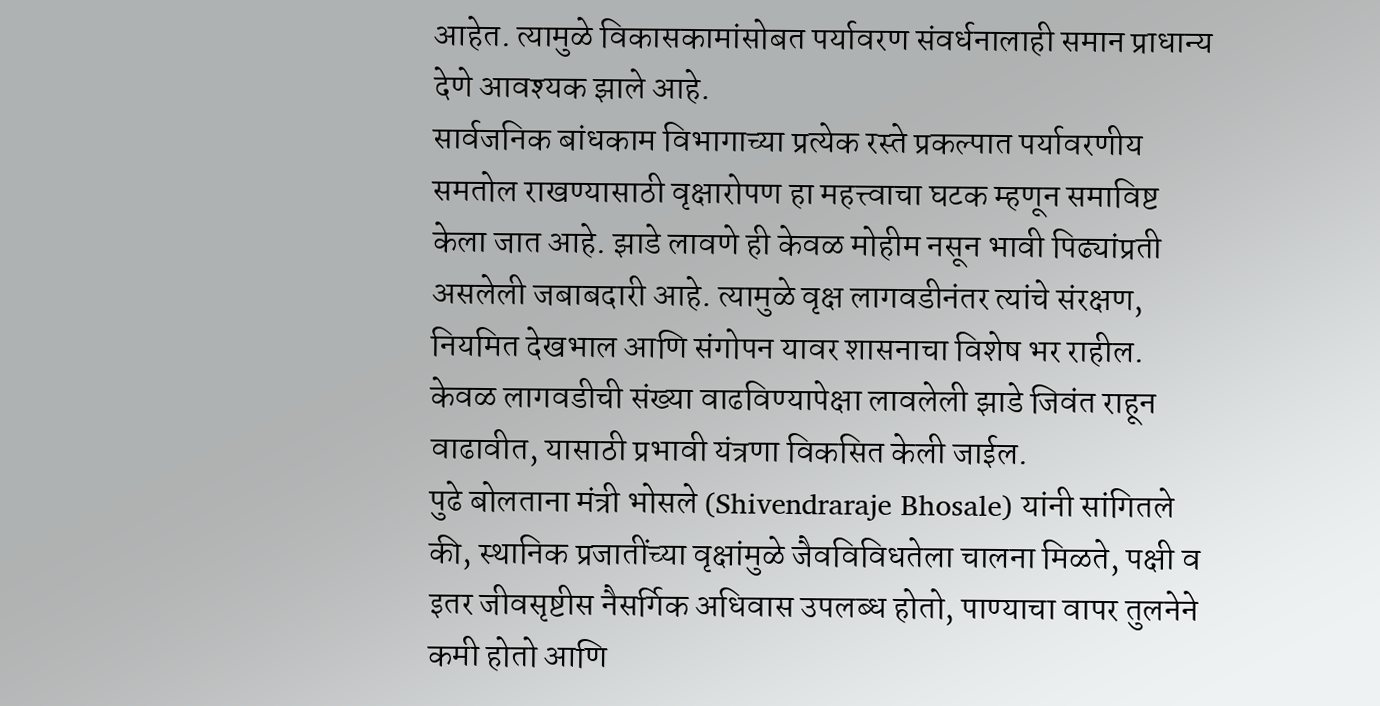आहेत. त्यामुळे विकासकामांसोबत पर्यावरण संवर्धनालाही समान प्राधान्य देणे आवश्यक झाले आहे.
सार्वजनिक बांधकाम विभागाच्या प्रत्येक रस्ते प्रकल्पात पर्यावरणीय समतोल राखण्यासाठी वृक्षारोपण हा महत्त्वाचा घटक म्हणून समाविष्ट केला जात आहे. झाडे लावणे ही केवळ मोहीम नसून भावी पिढ्यांप्रती असलेली जबाबदारी आहे. त्यामुळे वृक्ष लागवडीनंतर त्यांचे संरक्षण, नियमित देखभाल आणि संगोपन यावर शासनाचा विशेष भर राहील. केवळ लागवडीची संख्या वाढविण्यापेक्षा लावलेली झाडे जिवंत राहून वाढावीत, यासाठी प्रभावी यंत्रणा विकसित केली जाईल.
पुढे बोलताना मंत्री भोसले (Shivendraraje Bhosale) यांनी सांगितले की, स्थानिक प्रजातींच्या वृक्षांमुळे जैवविविधतेला चालना मिळते, पक्षी व इतर जीवसृष्टीस नैसर्गिक अधिवास उपलब्ध होतो, पाण्याचा वापर तुलनेने कमी होतो आणि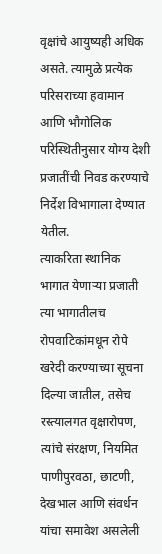वृक्षांचे आयुष्यही अधिक असते. त्यामुळे प्रत्येक परिसराच्या हवामान आणि भौगोलिक परिस्थितीनुसार योग्य देशी प्रजातींची निवड करण्याचे निर्देश विभागाला देण्यात येतील.
त्याकरिता स्थानिक भागात येणाऱ्या प्रजाती त्या भागातीलच रोपवाटिकांमधून रोपे खरेदी करण्याच्या सूचना दिल्या जातील, तसेच रस्त्यालगत वृक्षारोपण, त्यांचे संरक्षण, नियमित पाणीपुरवठा, छाटणी, देखभाल आणि संवर्धन यांचा समावेश असलेली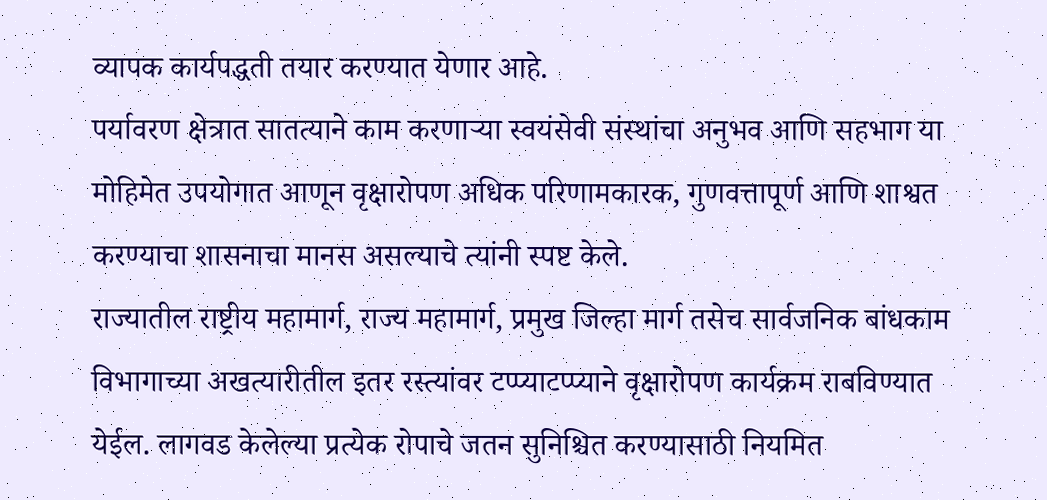व्यापक कार्यपद्धती तयार करण्यात येणार आहे.
पर्यावरण क्षेत्रात सातत्याने काम करणाऱ्या स्वयंसेवी संस्थांचा अनुभव आणि सहभाग या मोहिमेत उपयोगात आणून वृक्षारोपण अधिक परिणामकारक, गुणवत्तापूर्ण आणि शाश्वत करण्याचा शासनाचा मानस असल्याचे त्यांनी स्पष्ट केले.
राज्यातील राष्ट्रीय महामार्ग, राज्य महामार्ग, प्रमुख जिल्हा मार्ग तसेच सार्वजनिक बांधकाम विभागाच्या अखत्यारीतील इतर रस्त्यांवर टप्प्याटप्प्याने वृक्षारोपण कार्यक्रम राबविण्यात येईल. लागवड केलेल्या प्रत्येक रोपाचे जतन सुनिश्चित करण्यासाठी नियमित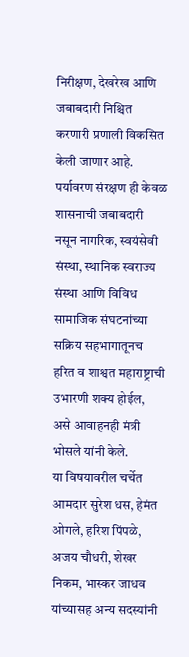निरीक्षण, देखरेख आणि जबाबदारी निश्चित करणारी प्रणाली विकसित केली जाणार आहे.
पर्यावरण संरक्षण ही केवळ शासनाची जबाबदारी नसून नागरिक, स्वयंसेवी संस्था, स्थानिक स्वराज्य संस्था आणि विविध सामाजिक संघटनांच्या सक्रिय सहभागातूनच हरित व शाश्वत महाराष्ट्राची उभारणी शक्य होईल, असे आवाहनही मंत्री भोसले यांनी केले.
या विषयावरील चर्चेत आमदार सुरेश धस, हेमंत ओगले, हरिश पिंपळे, अजय चौधरी, शेखर निकम, भास्कर जाधव यांच्यासह अन्य सदस्यांनी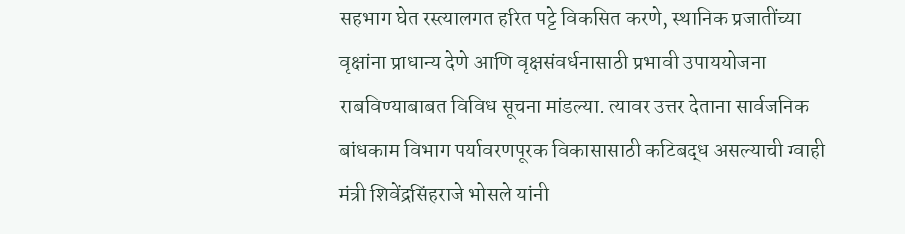सहभाग घेत रस्त्यालगत हरित पट्टे विकसित करणे, स्थानिक प्रजातींच्या वृक्षांना प्राधान्य देणे आणि वृक्षसंवर्धनासाठी प्रभावी उपाययोजना राबविण्याबाबत विविध सूचना मांडल्या. त्यावर उत्तर देताना सार्वजनिक बांधकाम विभाग पर्यावरणपूरक विकासासाठी कटिबद्ध असल्याची ग्वाही मंत्री शिवेंद्रसिंहराजे भोसले यांनी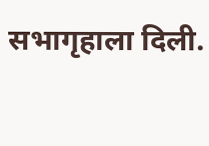सभागृहाला दिली.